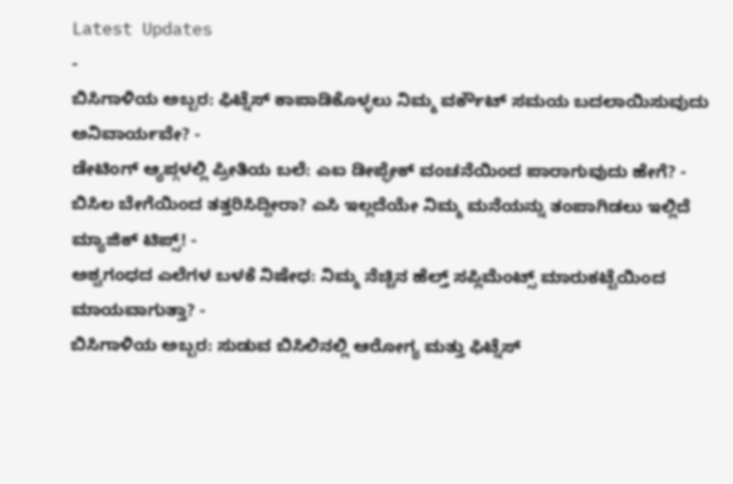Latest Updates
-
ಬಿಸಿಗಾಳಿಯ ಅಬ್ಬರ: ಫಿಟ್ನೆಸ್ ಕಾಪಾಡಿಕೊಳ್ಳಲು ನಿಮ್ಮ ವರ್ಕೌಟ್ ಸಮಯ ಬದಲಾಯಿಸುವುದು ಅನಿವಾರ್ಯವೇ? -
ಡೇಟಿಂಗ್ ಆ್ಯಪ್ಗಳಲ್ಲಿ ಪ್ರೀತಿಯ ಬಲೆ: ಎಐ ಡೀಪ್ಫೇಕ್ ವಂಚನೆಯಿಂದ ಪಾರಾಗುವುದು ಹೇಗೆ? -
ಬಿಸಿಲ ಬೇಗೆಯಿಂದ ತತ್ತರಿಸಿದ್ದೀರಾ? ಎಸಿ ಇಲ್ಲದೆಯೇ ನಿಮ್ಮ ಮನೆಯನ್ನು ತಂಪಾಗಿಡಲು ಇಲ್ಲಿದೆ ಮ್ಯಾಜಿಕ್ ಟಿಪ್ಸ್! -
ಅಶ್ವಗಂಧದ ಎಲೆಗಳ ಬಳಕೆ ನಿಷೇಧ: ನಿಮ್ಮ ನೆಚ್ಚಿನ ಹೆಲ್ತ್ ಸಪ್ಲಿಮೆಂಟ್ಸ್ ಮಾರುಕಟ್ಟೆಯಿಂದ ಮಾಯವಾಗುತ್ತಾ? -
ಬಿಸಿಗಾಳಿಯ ಅಬ್ಬರ: ಸುಡುವ ಬಿಸಿಲಿನಲ್ಲಿ ಆರೋಗ್ಯ ಮತ್ತು ಫಿಟ್ನೆಸ್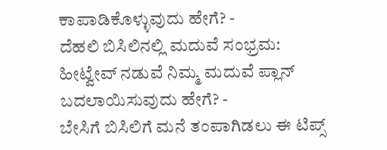ಕಾಪಾಡಿಕೊಳ್ಳುವುದು ಹೇಗೆ? -
ದೆಹಲಿ ಬಿಸಿಲಿನಲ್ಲಿ ಮದುವೆ ಸಂಭ್ರಮ: ಹೀಟ್ವೇವ್ ನಡುವೆ ನಿಮ್ಮ ಮದುವೆ ಪ್ಲಾನ್ ಬದಲಾಯಿಸುವುದು ಹೇಗೆ? -
ಬೇಸಿಗೆ ಬಿಸಿಲಿಗೆ ಮನೆ ತಂಪಾಗಿಡಲು ಈ ಟಿಪ್ಸ್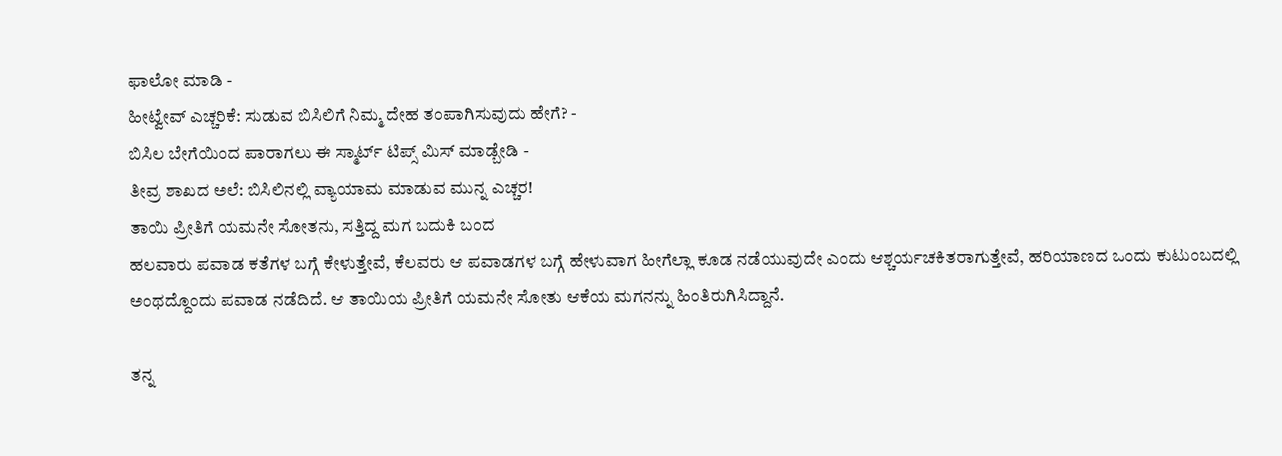ಫಾಲೋ ಮಾಡಿ -
ಹೀಟ್ವೇವ್ ಎಚ್ಚರಿಕೆ: ಸುಡುವ ಬಿಸಿಲಿಗೆ ನಿಮ್ಮ ದೇಹ ತಂಪಾಗಿಸುವುದು ಹೇಗೆ? -
ಬಿಸಿಲ ಬೇಗೆಯಿಂದ ಪಾರಾಗಲು ಈ ಸ್ಮಾರ್ಟ್ ಟಿಪ್ಸ್ ಮಿಸ್ ಮಾಡ್ಬೇಡಿ -
ತೀವ್ರ ಶಾಖದ ಅಲೆ: ಬಿಸಿಲಿನಲ್ಲಿ ವ್ಯಾಯಾಮ ಮಾಡುವ ಮುನ್ನ ಎಚ್ಚರ!
ತಾಯಿ ಪ್ರೀತಿಗೆ ಯಮನೇ ಸೋತನು, ಸತ್ತಿದ್ದ ಮಗ ಬದುಕಿ ಬಂದ
ಹಲವಾರು ಪವಾಡ ಕತೆಗಳ ಬಗ್ಗೆ ಕೇಳುತ್ತೇವೆ, ಕೆಲವರು ಆ ಪವಾಡಗಳ ಬಗ್ಗೆ ಹೇಳುವಾಗ ಹೀಗೆಲ್ಲಾ ಕೂಡ ನಡೆಯುವುದೇ ಎಂದು ಆಶ್ಚರ್ಯಚಕಿತರಾಗುತ್ತೇವೆ, ಹರಿಯಾಣದ ಒಂದು ಕುಟುಂಬದಲ್ಲಿ ಅಂಥದ್ದೊಂದು ಪವಾಡ ನಡೆದಿದೆ. ಆ ತಾಯಿಯ ಪ್ರೀತಿಗೆ ಯಮನೇ ಸೋತು ಆಕೆಯ ಮಗನನ್ನು ಹಿಂತಿರುಗಿಸಿದ್ದಾನೆ.

ತನ್ನ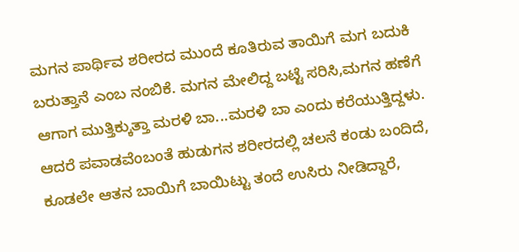ಮಗನ ಪಾರ್ಥಿವ ಶರೀರದ ಮುಂದೆ ಕೂತಿರುವ ತಾಯಿಗೆ ಮಗ ಬದುಕಿ ಬರುತ್ತಾನೆ ಎಂಬ ನಂಬಿಕೆ. ಮಗನ ಮೇಲಿದ್ದ ಬಟ್ಟೆ ಸರಿಸಿ,ಮಗನ ಹಣೆಗೆ ಆಗಾಗ ಮುತ್ತಿಕ್ಕುತ್ತಾ ಮರಳಿ ಬಾ...ಮರಳಿ ಬಾ ಎಂದು ಕರೆಯುತ್ತಿದ್ದಳು. ಆದರೆ ಪವಾಡವೆಂಬಂತೆ ಹುಡುಗನ ಶರೀರದಲ್ಲಿ ಚಲನೆ ಕಂಡು ಬಂದಿದೆ, ಕೂಡಲೇ ಆತನ ಬಾಯಿಗೆ ಬಾಯಿಟ್ಟು ತಂದೆ ಉಸಿರು ನೀಡಿದ್ದಾರೆ,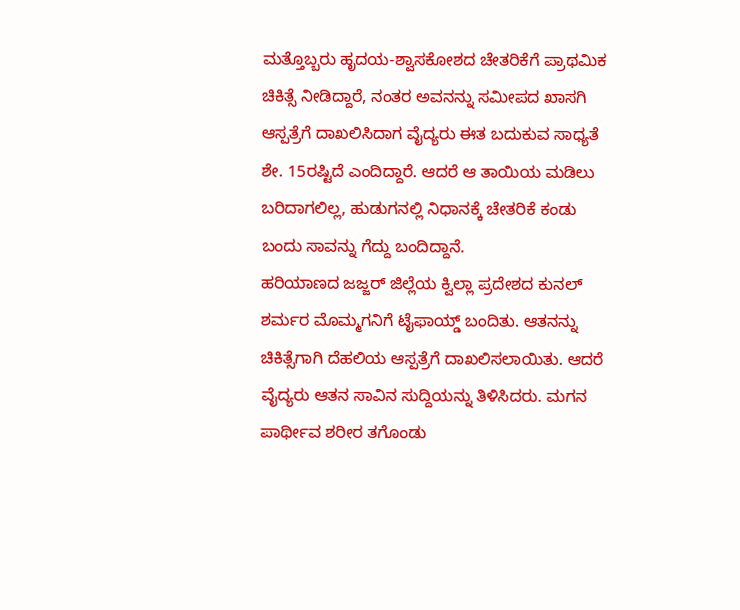ಮತ್ತೊಬ್ಬರು ಹೃದಯ-ಶ್ವಾಸಕೋಶದ ಚೇತರಿಕೆಗೆ ಪ್ರಾಥಮಿಕ ಚಿಕಿತ್ಸೆ ನೀಡಿದ್ದಾರೆ, ನಂತರ ಅವನನ್ನು ಸಮೀಪದ ಖಾಸಗಿ ಆಸ್ಪತ್ರೆಗೆ ದಾಖಲಿಸಿದಾಗ ವೈದ್ಯರು ಈತ ಬದುಕುವ ಸಾಧ್ಯತೆ ಶೇ. 15ರಷ್ಟಿದೆ ಎಂದಿದ್ದಾರೆ. ಆದರೆ ಆ ತಾಯಿಯ ಮಡಿಲು ಬರಿದಾಗಲಿಲ್ಲ, ಹುಡುಗನಲ್ಲಿ ನಿಧಾನಕ್ಕೆ ಚೇತರಿಕೆ ಕಂಡು ಬಂದು ಸಾವನ್ನು ಗೆದ್ದು ಬಂದಿದ್ದಾನೆ.
ಹರಿಯಾಣದ ಜಜ್ಜರ್ ಜಿಲ್ಲೆಯ ಕ್ವಿಲ್ಲಾ ಪ್ರದೇಶದ ಕುನಲ್ ಶರ್ಮರ ಮೊಮ್ಮಗನಿಗೆ ಟೈಫಾಯ್ಡ್ ಬಂದಿತು. ಆತನನ್ನು ಚಿಕಿತ್ಸೆಗಾಗಿ ದೆಹಲಿಯ ಆಸ್ಪತ್ರೆಗೆ ದಾಖಲಿಸಲಾಯಿತು. ಆದರೆ ವೈದ್ಯರು ಆತನ ಸಾವಿನ ಸುದ್ದಿಯನ್ನು ತಿಳಿಸಿದರು. ಮಗನ ಪಾರ್ಥೀವ ಶರೀರ ತಗೊಂಡು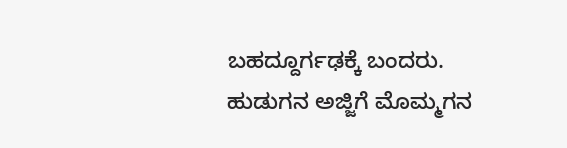ಬಹದ್ದೂರ್ಗಢಕ್ಕೆ ಬಂದರು. ಹುಡುಗನ ಅಜ್ಜಿಗೆ ಮೊಮ್ಮಗನ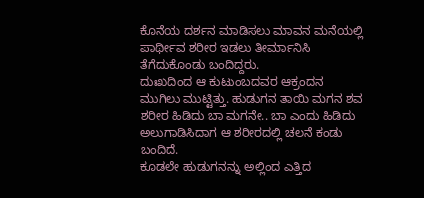ಕೊನೆಯ ದರ್ಶನ ಮಾಡಿಸಲು ಮಾವನ ಮನೆಯಲ್ಲಿ ಪಾರ್ಥೀವ ಶರೀರ ಇಡಲು ತೀರ್ಮಾನಿಸಿ ತೆಗೆದುಕೊಂಡು ಬಂದಿದ್ದರು.
ದುಃಖದಿಂದ ಆ ಕುಟುಂಬದವರ ಆಕ್ರಂದನ ಮುಗಿಲು ಮುಟ್ಟಿತ್ತು. ಹುಡುಗನ ತಾಯಿ ಮಗನ ಶವ ಶರೀರ ಹಿಡಿದು ಬಾ ಮಗನೇ.. ಬಾ ಎಂದು ಹಿಡಿದು ಅಲುಗಾಡಿಸಿದಾಗ ಆ ಶರೀರದಲ್ಲಿ ಚಲನೆ ಕಂಡು ಬಂದಿದೆ.
ಕೂಡಲೇ ಹುಡುಗನನ್ನು ಅಲ್ಲಿಂದ ಎತ್ತಿದ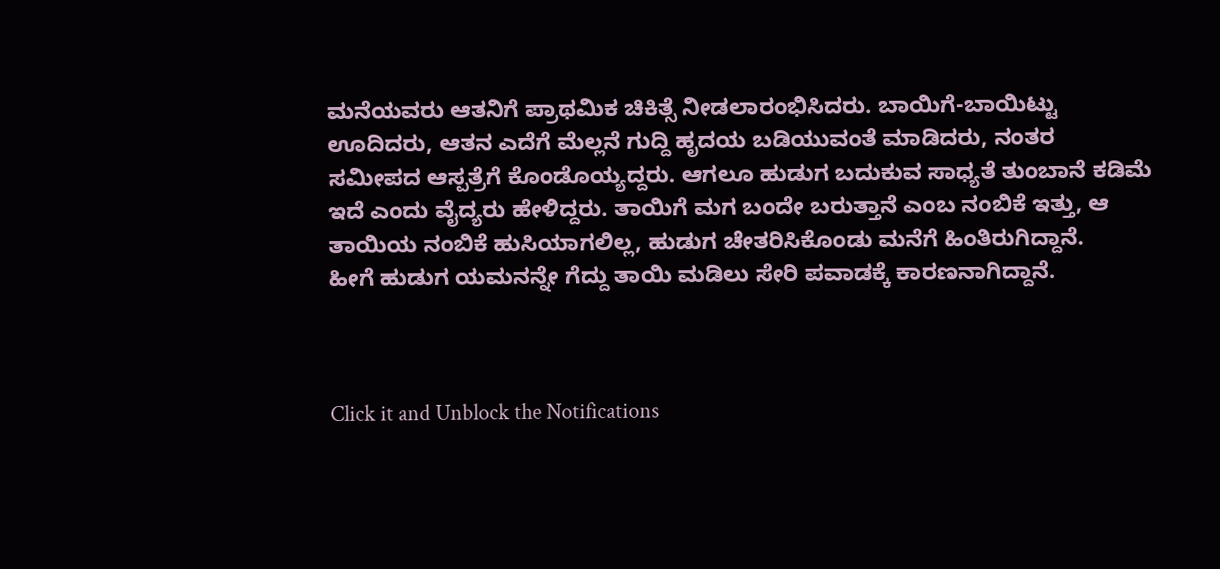ಮನೆಯವರು ಆತನಿಗೆ ಪ್ರಾಥಮಿಕ ಚಿಕಿತ್ಸೆ ನೀಡಲಾರಂಭಿಸಿದರು. ಬಾಯಿಗೆ-ಬಾಯಿಟ್ಟು ಊದಿದರು, ಆತನ ಎದೆಗೆ ಮೆಲ್ಲನೆ ಗುದ್ದಿ ಹೃದಯ ಬಡಿಯುವಂತೆ ಮಾಡಿದರು, ನಂತರ ಸಮೀಪದ ಆಸ್ಪತ್ರೆಗೆ ಕೊಂಡೊಯ್ಯದ್ದರು. ಆಗಲೂ ಹುಡುಗ ಬದುಕುವ ಸಾಧ್ಯತೆ ತುಂಬಾನೆ ಕಡಿಮೆ ಇದೆ ಎಂದು ವೈದ್ಯರು ಹೇಳಿದ್ದರು. ತಾಯಿಗೆ ಮಗ ಬಂದೇ ಬರುತ್ತಾನೆ ಎಂಬ ನಂಬಿಕೆ ಇತ್ತು, ಆ ತಾಯಿಯ ನಂಬಿಕೆ ಹುಸಿಯಾಗಲಿಲ್ಲ, ಹುಡುಗ ಚೇತರಿಸಿಕೊಂಡು ಮನೆಗೆ ಹಿಂತಿರುಗಿದ್ದಾನೆ.
ಹೀಗೆ ಹುಡುಗ ಯಮನನ್ನೇ ಗೆದ್ದು ತಾಯಿ ಮಡಿಲು ಸೇರಿ ಪವಾಡಕ್ಕೆ ಕಾರಣನಾಗಿದ್ದಾನೆ.



Click it and Unblock the Notifications